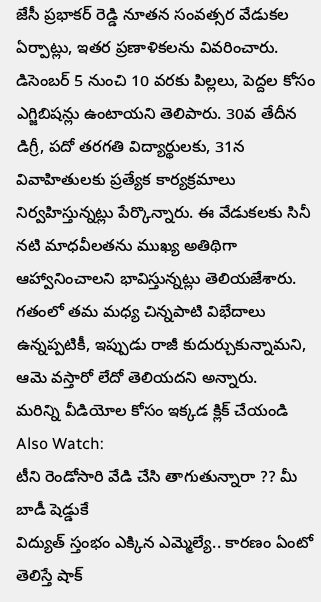జేసీ ప్రభాకర్ రెడ్డి నూతన సంవత్సర వేడుకల ఏర్పాట్లు, ఇతర ప్రణాళికలను వివరించారు. డిసెంబర్ 5 నుంచి 10 వరకు పిల్లలు, పెద్దల కోసం ఎగ్జిబిషన్లు ఉంటాయని తెలిపారు. 30వ తేదీన డిగ్రీ, పదో తరగతి విద్యార్థులకు, 31న వివాహితులకు ప్రత్యేక కార్యక్రమాలు నిర్వహిస్తున్నట్లు పేర్కొన్నారు. ఈ వేడుకలకు సినీ నటి మాధవీలతను ముఖ్య అతిథిగా ఆహ్వానించాలని భావిస్తున్నట్లు తెలియజేశారు. గతంలో తమ మధ్య చిన్నపాటి విభేదాలు ఉన్నప్పటికీ, ఇప్పుడు రాజీ కుదుర్చుకున్నామని, ఆమె వస్తారో లేదో తెలియదని అన్నారు.
మరిన్ని వీడియోల కోసం ఇక్కడ క్లిక్ చేయండి
Also Watch:
టీని రెండోసారి వేడి చేసి తాగుతున్నారా ?? మీ బాడీ షెడ్డుకే
విద్యుత్ స్తంభం ఎక్కిన ఎమ్మెల్యే.. కారణం ఏంటో తెలిస్తే షాక్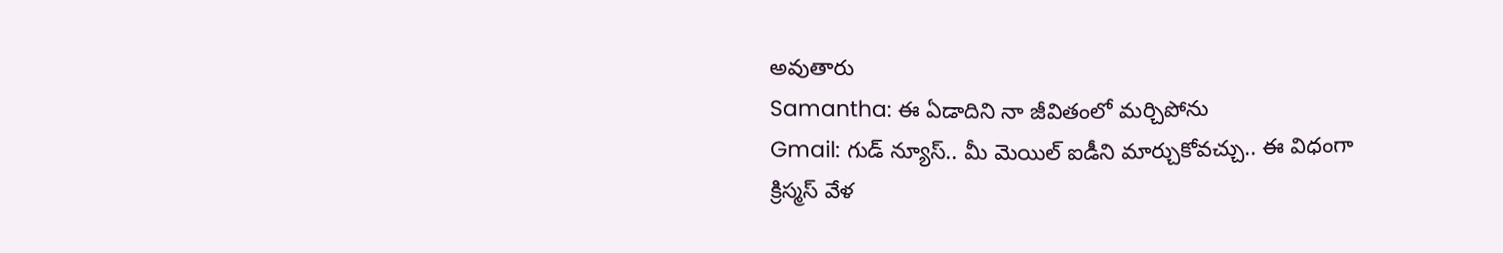అవుతారు
Samantha: ఈ ఏడాదిని నా జీవితంలో మర్చిపోను
Gmail: గుడ్ న్యూస్.. మీ మెయిల్ ఐడీని మార్చుకోవచ్చు.. ఈ విధంగా
క్రిస్మస్ వేళ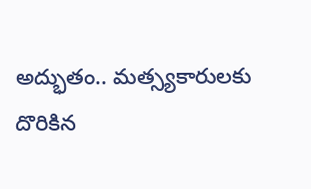అద్భుతం.. మత్స్యకారులకు దొరికిన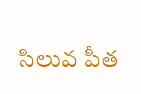సిలువ పీత